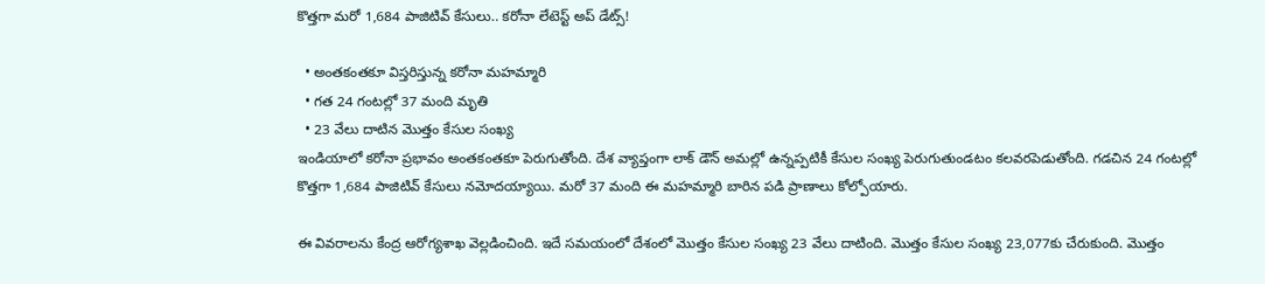కొత్తగా మరో 1,684 పాజిటివ్ కేసులు.. కరోనా లేటెస్ట్ అప్ డేట్స్!

  • అంతకంతకూ విస్తరిస్తున్న కరోనా మహమ్మారి
  • గత 24 గంటల్లో 37 మంది మృతి
  • 23 వేలు దాటిన మొత్తం కేసుల సంఖ్య
ఇండియాలో కరోనా ప్రభావం అంతకంతకూ పెరుగుతోంది. దేశ వ్యాప్తంగా లాక్ డౌన్ అమల్లో ఉన్నప్పటికీ కేసుల సంఖ్య పెరుగుతుండటం కలవరపెడుతోంది. గడచిన 24 గంటల్లో కొత్తగా 1,684 పాజిటివ్ కేసులు నమోదయ్యాయి. మరో 37 మంది ఈ మహమ్మారి బారిన పడి ప్రాణాలు కోల్పోయారు.

ఈ వివరాలను కేంద్ర ఆరోగ్యశాఖ వెల్లడించింది. ఇదే సమయంలో దేశంలో మొత్తం కేసుల సంఖ్య 23 వేలు దాటింది. మొత్తం కేసుల సంఖ్య 23,077కు చేరుకుంది. మొత్తం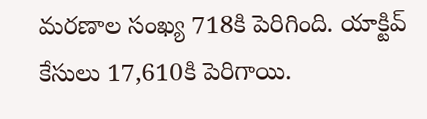మరణాల సంఖ్య 718కి పెరిగింది. యాక్టివ్ కేసులు 17,610కి పెరిగాయి.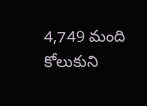4,749 మంది కోలుకుని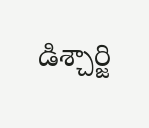డిశ్చార్జి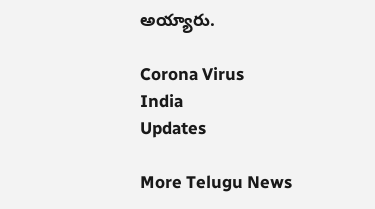అయ్యారు.

Corona Virus
India
Updates

More Telugu News